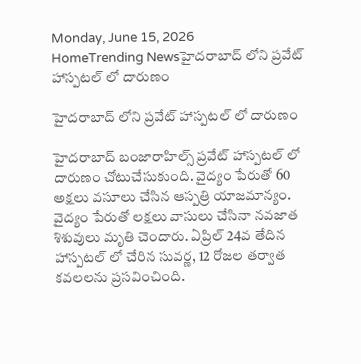Monday, June 15, 2026
HomeTrending Newsహైదరాబాద్ లోని ప్రవేట్ హాస్పటల్ లో దారుణం

హైదరాబాద్ లోని ప్రవేట్ హాస్పటల్ లో దారుణం

హైదరాబాద్ బంజారాహిల్స్ ప్రవేట్ హాస్పటల్ లో దారుణం చోటుచేసుకుంది. వైద్యం పేరుతో 60 అక్షలు వసూలు చేసిన ఆస్పత్రి యాజమాన్యం. వైద్యం పేరుతో లక్షలు వాసులు చేసినా నవజాత శిశువులు మృతి చెందారు. ఏప్రిల్ 24వ తేదిన హాస్పటల్ లో చేరిన సువర్ణ, 12 రోజల తర్వాత కవలలను ప్రసవించింది.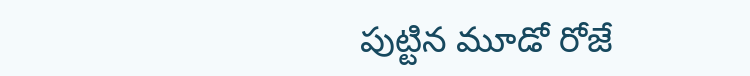పుట్టిన మూడో రోజే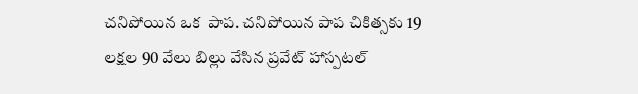చనిపోయిన ఒక  పాప. చనిపోయిన పాప చికిత్సకు 19 లక్షల 90 వేలు బిల్లు వేసిన ప్రవేట్ హాస్పటల్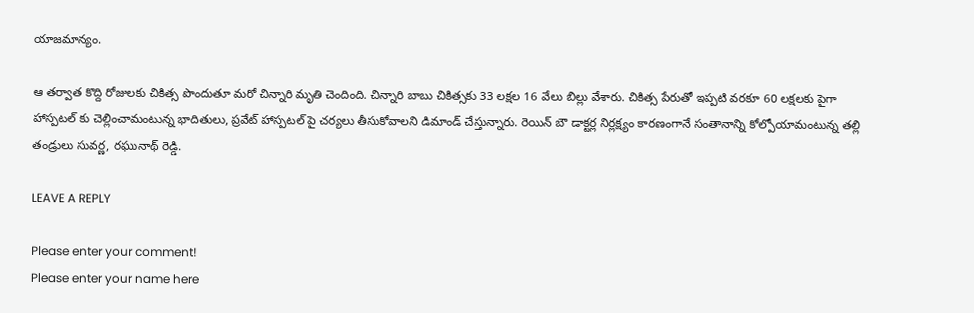యాజమాన్యం.

ఆ తర్వాత కొద్ది రోజులకు చికిత్స పొందుతూ మరో చిన్నారి మృతి చెందింది. చిన్నారి బాబు చికిత్సకు 33 లక్షల 16 వేలు బిల్లు వేశారు. చికిత్స పేరుతో ఇప్పటి వరకూ 60 లక్షలకు పైగా హాస్పటల్ కు చెల్లించామంటున్న భాదితులు, ప్రవేట్ హాస్పటల్ పై చర్యలు తీసుకోవాలని డిమాండ్ చేస్తున్నారు. రెయిన్ బౌ డాక్టర్ల నిర్లక్ష్యం కారణంగానే సంతానాన్ని కోల్పోయామంటున్న తల్లి తండ్రులు సువర్ణ, రఘునాథ్ రెడ్డి.

LEAVE A REPLY

Please enter your comment!
Please enter your name here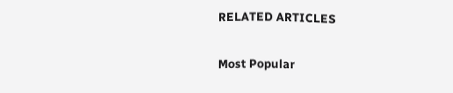RELATED ARTICLES

Most Popular